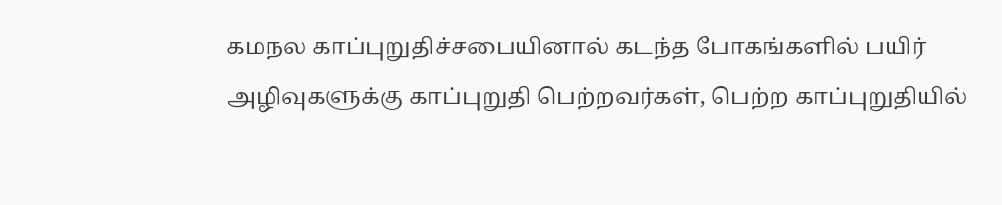கமநல காப்புறுதிச்சபையினால் கடந்த போகங்களில் பயிர் அழிவுகளுக்கு காப்புறுதி பெற்றவர்கள், பெற்ற காப்புறுதியில்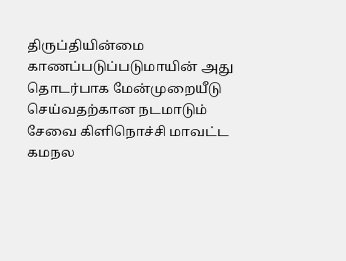திருப்தியின்மை காணப்படுப்படுமாயின் அது தொடர்பாக மேன்முறையீடு செய்வதற்கான நடமாடும் சேவை கிளிநொச்சி மாவட்ட கமநல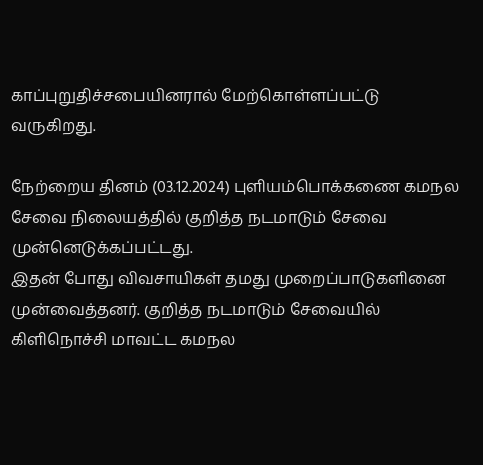காப்புறுதிச்சபையினரால் மேற்கொள்ளப்பட்டு வருகிறது.

நேற்றைய தினம் (03.12.2024) புளியம்பொக்கணை கமநல சேவை நிலையத்தில் குறித்த நடமாடும் சேவை முன்னெடுக்கப்பட்டது.
இதன் போது விவசாயிகள் தமது முறைப்பாடுகளினை முன்வைத்தனர். குறித்த நடமாடும் சேவையில் கிளிநொச்சி மாவட்ட கமநல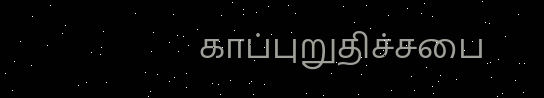காப்புறுதிச்சபை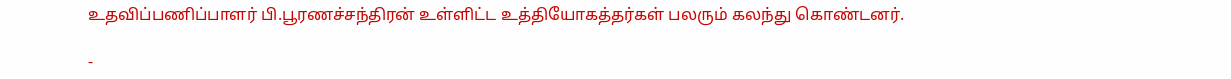உதவிப்பணிப்பாளர் பி.பூரணச்சந்திரன் உள்ளிட்ட உத்தியோகத்தர்கள் பலரும் கலந்து கொண்டனர்.

-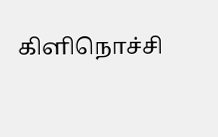கிளிநொச்சி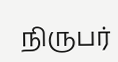நிருபர்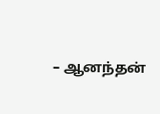– ஆனந்தன்